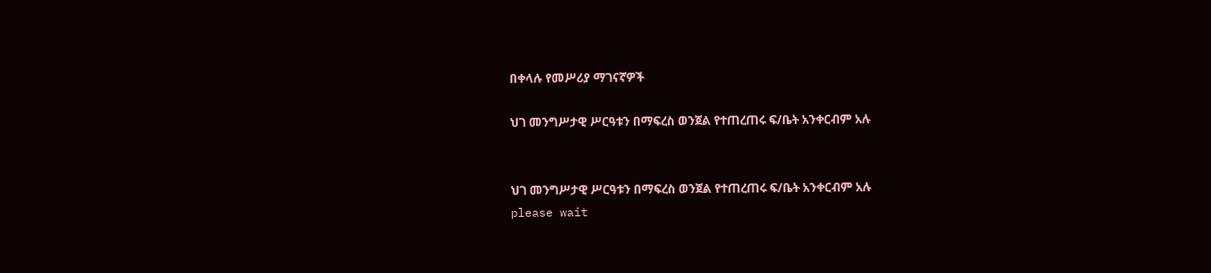በቀላሉ የመሥሪያ ማገናኛዎች

ህገ መንግሥታዊ ሥርዓቱን በማፍረስ ወንጀል የተጠረጠሩ ፍ/ቤት አንቀርብም አሉ


ህገ መንግሥታዊ ሥርዓቱን በማፍረስ ወንጀል የተጠረጠሩ ፍ/ቤት አንቀርብም አሉ
please wait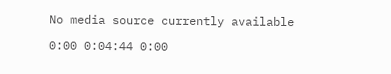No media source currently available

0:00 0:04:44 0:00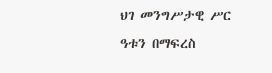ህገ መንግሥታዊ ሥር ዓቱን በማፍረስ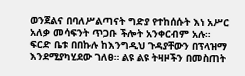ወንጀልና በባለሥልጣናት ግድያ የተከሰሱት እነ አሥር አለቃ መሳፍንት ጥጋቡ ችሎት አንቀርብም አሉ። ፍርድ ቤቱ በበኩሉ ከእንግዲህ ጉዳያቸውን በፕላዝማ እንደሚያካሂደው ገለፀ። ልዩ ልዩ ትዛዞችን በመስጠት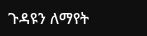ጉዳዩን ለማየት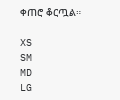ቀጠሮ ቆርጧል።

XS
SM
MD
LG